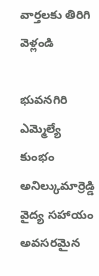వార్తలకు తిరిగి వెళ్లండి

భువనగిరి ఎమ్మెల్యే కుంభం అనిల్కుమార్రెడ్డి వైద్య సహాయం అవసరమైన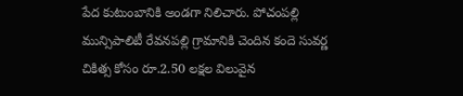పేద కుటుంబానికి అండగా నిలిచారు. పోచంపల్లి మున్సిపాలిటీ రేవనపల్లి గ్రామానికి చెందిన కందె సువర్ణ చికిత్స కోసం రూ.2.50 లక్షల విలువైన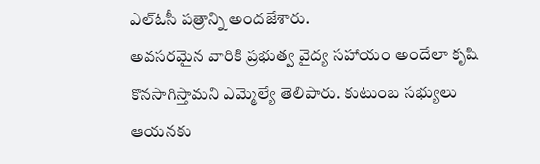ఎల్ఓసీ పత్రాన్ని అందజేశారు.
అవసరమైన వారికి ప్రభుత్వ వైద్య సహాయం అందేలా కృషి కొనసాగిస్తామని ఎమ్మెల్యే తెలిపారు. కుటుంబ సభ్యులు ఆయనకు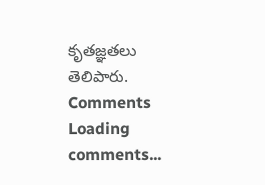కృతజ్ఞతలు తెలిపారు.
Comments
Loading comments...